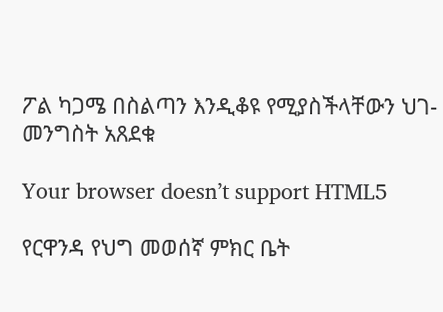ፖል ካጋሜ በስልጣን እንዲቆዩ የሚያስችላቸውን ህገ-መንግስት አጸደቁ

Your browser doesn’t support HTML5

የርዋንዳ የህግ መወሰኛ ምክር ቤት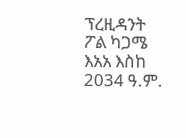ፕረዚዳንት ፖል ካጋሜ እአአ እስከ 2034 ዓ.ም.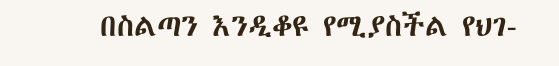በስልጣን እንዲቆዩ የሚያስችል የህገ-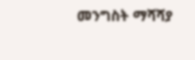መንግስት ማሻሻያ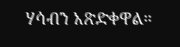ሃሳብን አጽድቀዋል።